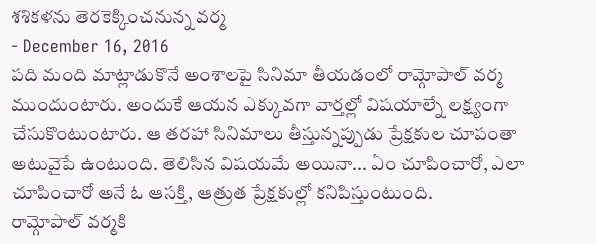శశికళను తెరకెక్కించనున్న వర్మ
- December 16, 2016
పది మంది మాట్లాడుకొనే అంశాలపై సినిమా తీయడంలో రామ్గోపాల్ వర్మ ముందుంటారు. అందుకే ఆయన ఎక్కువగా వార్తల్లో విషయాల్నే లక్ష్యంగా చేసుకొంటుంటారు. ఆ తరహా సినిమాలు తీస్తున్నప్పుడు ప్రేక్షకుల చూపంతా అటువైపే ఉంటుంది. తెలిసిన విషయమే అయినా... ఏం చూపించారో, ఎలా చూపించారో అనే ఓ ఆసక్తి, ఆత్రుత ప్రేక్షకుల్లో కనిపిస్తుంటుంది.
రామ్గోపాల్ వర్మకి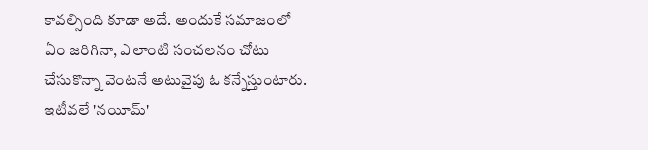కావల్సింది కూడా అదే. అందుకే సమాజంలో ఏం జరిగినా, ఎలాంటి సంచలనం చోటు చేసుకొన్నా వెంటనే అటువైపు ఓ కన్నేస్తుంటారు. ఇటీవలే 'నయీమ్'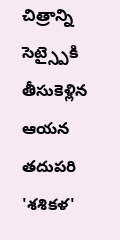చిత్రాన్ని సెట్స్పైకి తీసుకెళ్లిన ఆయన తదుపరి 'శశికళ'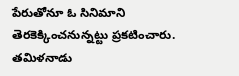పేరుతోనూ ఓ సినిమాని తెరకెక్కించనున్నట్టు ప్రకటించారు. తమిళనాడు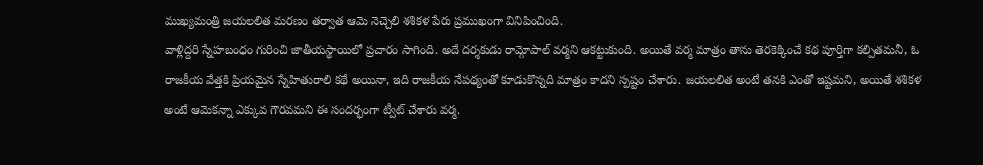ముఖ్యమంత్రి జయలలిత మరణం తర్వాత ఆమె నెచ్చెలి శశికళ పేరు ప్రముఖంగా వినిపించింది.
వాళ్లిద్దరి స్నేహబంధం గురించి జాతీయస్థాయిలో ప్రచారం సాగింది. అదే దర్శకుడు రామ్గోపాల్ వర్మని ఆకట్టుకుంది. అయితే వర్మ మాత్రం తాను తెరకెక్కించే కథ పూర్తిగా కల్పితమనీ, ఓ రాజకీయ వేత్తకి ప్రియమైన స్నేహితురాలి కథే అయినా, ఇది రాజకీయ నేపథ్యంతో కూడుకొన్నది మాత్రం కాదని స్పష్టం చేశారు. జయలలిత అంటే తనకి ఎంతో ఇష్టమని, అయితే శశికళ అంటే ఆమెకన్నా ఎక్కువ గౌరవమని ఈ సందర్భంగా ట్వీట్ చేశారు వర్మ.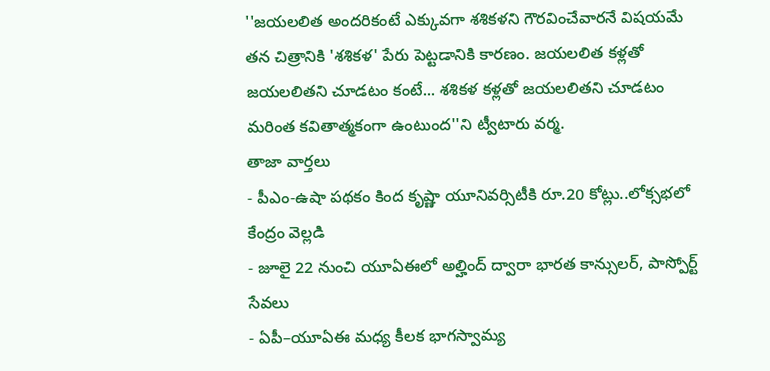''జయలలిత అందరికంటే ఎక్కువగా శశికళని గౌరవించేవారనే విషయమే తన చిత్రానికి 'శశికళ' పేరు పెట్టడానికి కారణం. జయలలిత కళ్లతో జయలలితని చూడటం కంటే... శశికళ కళ్లతో జయలలితని చూడటం మరింత కవితాత్మకంగా ఉంటుంద''ని ట్వీటారు వర్మ.
తాజా వార్తలు
- పీఎం-ఉషా పథకం కింద కృష్ణా యూనివర్సిటీకి రూ.20 కోట్లు..లోక్సభలో కేంద్రం వెల్లడి
- జూలై 22 నుంచి యూఏఈలో అల్హింద్ ద్వారా భారత కాన్సులర్, పాస్పోర్ట్ సేవలు
- ఏపీ–యూఏఈ మధ్య కీలక భాగస్వామ్య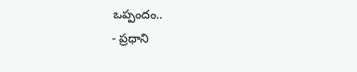ఒప్పందం..
- ప్రధాని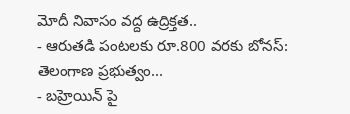మోదీ నివాసం వద్ద ఉద్రిక్తత..
- ఆరుతడి పంటలకు రూ.800 వరకు బోనస్: తెలంగాణ ప్రభుత్వం...
- బహ్రెయిన్ పై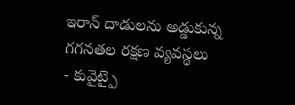ఇరాన్ దాడులను అడ్డుకున్న గగనతల రక్షణ వ్యవస్థలు
- కువైట్పై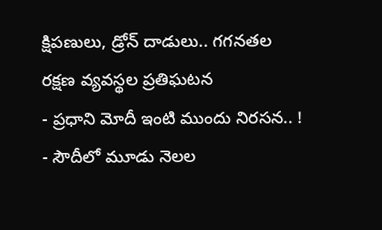క్షిపణులు, డ్రోన్ దాడులు.. గగనతల రక్షణ వ్యవస్థల ప్రతిఘటన
- ప్రధాని మోదీ ఇంటి ముందు నిరసన.. !
- సౌదీలో మూడు నెలల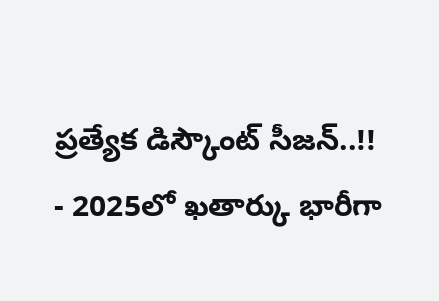ప్రత్యేక డిస్కౌంట్ సీజన్..!!
- 2025లో ఖతార్కు భారీగా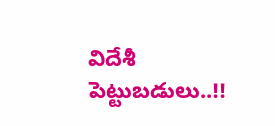విదేశీ పెట్టుబడులు..!!